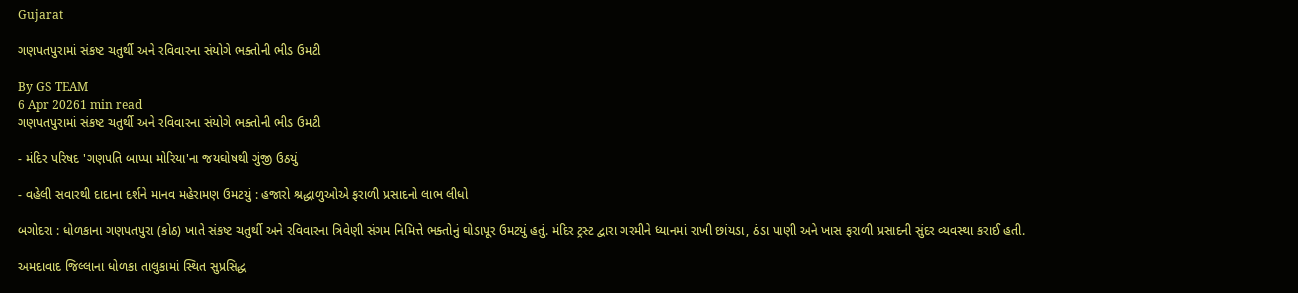Gujarat

ગણપતપુરામાં સંકષ્ટ ચતુર્થી અને રવિવારના સંયોગે ભક્તોની ભીડ ઉમટી

By GS TEAM
6 Apr 20261 min read
ગણપતપુરામાં સંકષ્ટ ચતુર્થી અને રવિવારના સંયોગે ભક્તોની ભીડ ઉમટી

- મંદિર પરિષદ 'ગણપતિ બાપ્પા મોરિયા'ના જયઘોષથી ગુંજી ઉઠયું

- વહેલી સવારથી દાદાના દર્શને માનવ મહેરામણ ઉમટયું : હજારો શ્રદ્ધાળુઓએ ફરાળી પ્રસાદનો લાભ લીધો

બગોદરા : ધોળકાના ગણપતપુરા (કોઠ) ખાતે સંકષ્ટ ચતુર્થી અને રવિવારના ત્રિવેણી સંગમ નિમિત્તે ભક્તોનું ઘોડાપૂર ઉમટયું હતું. મંદિર ટ્રસ્ટ દ્વારા ગરમીને ધ્યાનમાં રાખી છાંયડા, ઠંડા પાણી અને ખાસ ફરાળી પ્રસાદની સુંદર વ્યવસ્થા કરાઈ હતી.

અમદાવાદ જિલ્લાના ધોળકા તાલુકામાં સ્થિત સુપ્રસિદ્ધ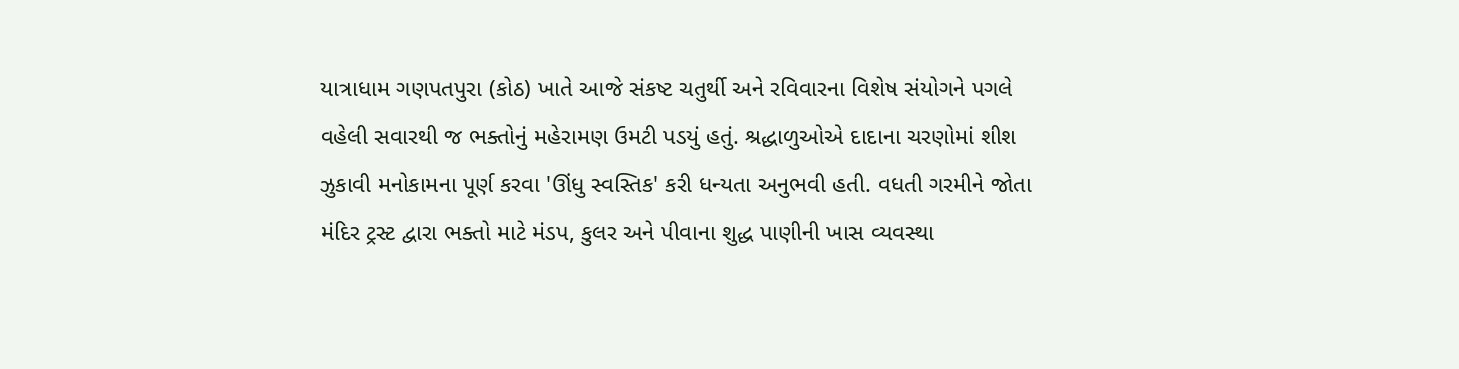યાત્રાધામ ગણપતપુરા (કોઠ) ખાતે આજે સંકષ્ટ ચતુર્થી અને રવિવારના વિશેષ સંયોગને પગલે વહેલી સવારથી જ ભક્તોનું મહેરામણ ઉમટી પડયું હતું. શ્રદ્ધાળુઓએ દાદાના ચરણોમાં શીશ ઝુકાવી મનોકામના પૂર્ણ કરવા 'ઊંધુ સ્વસ્તિક' કરી ધન્યતા અનુભવી હતી. વધતી ગરમીને જોતા મંદિર ટ્રસ્ટ દ્વારા ભક્તો માટે મંડપ, કુલર અને પીવાના શુદ્ધ પાણીની ખાસ વ્યવસ્થા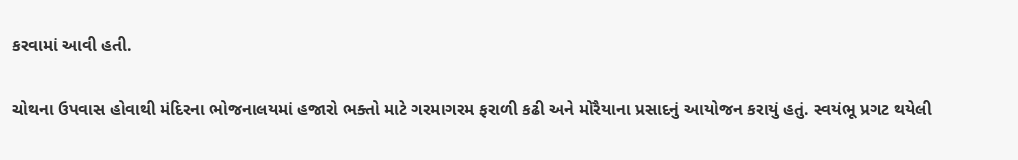કરવામાં આવી હતી.

ચોથના ઉપવાસ હોવાથી મંદિરના ભોજનાલયમાં હજારો ભક્તો માટે ગરમાગરમ ફરાળી કઢી અને મોરૈયાના પ્રસાદનું આયોજન કરાયું હતું. સ્વયંભૂ પ્રગટ થયેલી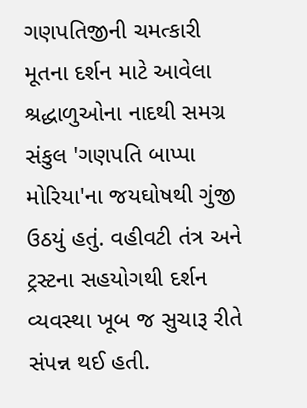ગણપતિજીની ચમત્કારી મૂતના દર્શન માટે આવેલા શ્રદ્ધાળુઓના નાદથી સમગ્ર સંકુલ 'ગણપતિ બાપ્પા મોરિયા'ના જયઘોષથી ગુંજી ઉઠયું હતું. વહીવટી તંત્ર અને ટ્રસ્ટના સહયોગથી દર્શન વ્યવસ્થા ખૂબ જ સુચારૂ રીતે સંપન્ન થઈ હતી.